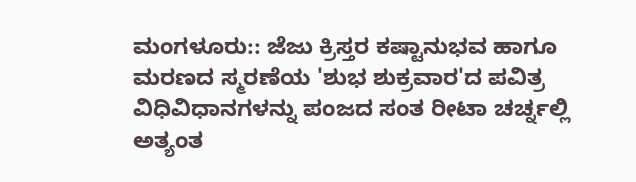ಮಂಗಳೂರು:: ಜೆಜು ಕ್ರಿಸ್ತರ ಕಷ್ಟಾನುಭವ ಹಾಗೂ ಮರಣದ ಸ್ಮರಣೆಯ 'ಶುಭ ಶುಕ್ರವಾರ'ದ ಪವಿತ್ರ ವಿಧಿವಿಧಾನಗಳನ್ನು ಪಂಜದ ಸಂತ ರೀಟಾ ಚರ್ಚ್ನಲ್ಲಿ ಅತ್ಯಂತ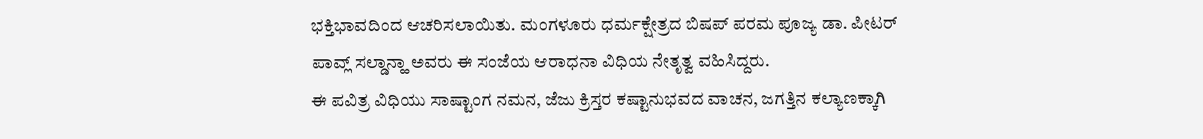ಭಕ್ತಿಭಾವದಿಂದ ಆಚರಿಸಲಾಯಿತು. ಮಂಗಳೂರು ಧರ್ಮಕ್ಷೇತ್ರದ ಬಿಷಪ್ ಪರಮ ಪೂಜ್ಯ ಡಾ. ಪೀಟರ್ ಪಾವ್ಲ್ ಸಲ್ಡಾನ್ಹಾ ಅವರು ಈ ಸಂಜೆಯ ಆರಾಧನಾ ವಿಧಿಯ ನೇತೃತ್ವ ವಹಿಸಿದ್ದರು.
ಈ ಪವಿತ್ರ ವಿಧಿಯು ಸಾಷ್ಟಾಂಗ ನಮನ, ಜೆಜು ಕ್ರಿಸ್ತರ ಕಷ್ಟಾನುಭವದ ವಾಚನ, ಜಗತ್ತಿನ ಕಲ್ಯಾಣಕ್ಕಾಗಿ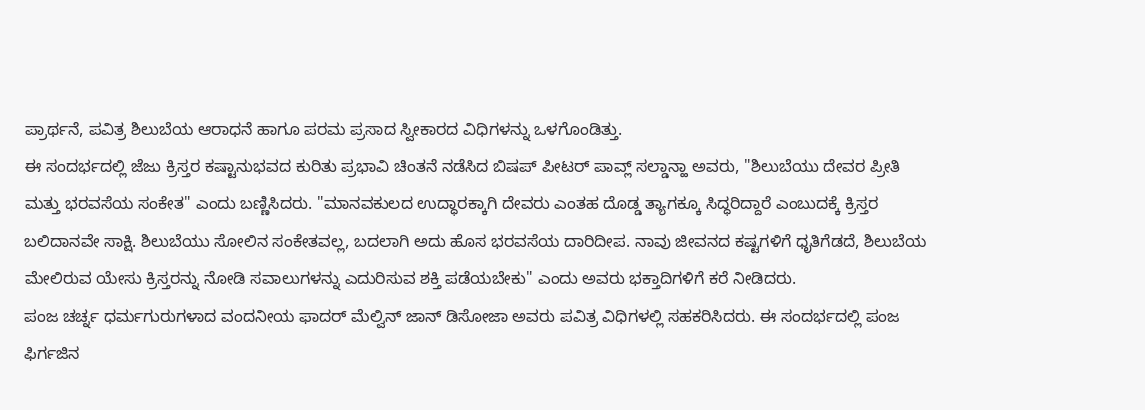ಪ್ರಾರ್ಥನೆ, ಪವಿತ್ರ ಶಿಲುಬೆಯ ಆರಾಧನೆ ಹಾಗೂ ಪರಮ ಪ್ರಸಾದ ಸ್ವೀಕಾರದ ವಿಧಿಗಳನ್ನು ಒಳಗೊಂಡಿತ್ತು.
ಈ ಸಂದರ್ಭದಲ್ಲಿ ಜೆಜು ಕ್ರಿಸ್ತರ ಕಷ್ಟಾನುಭವದ ಕುರಿತು ಪ್ರಭಾವಿ ಚಿಂತನೆ ನಡೆಸಿದ ಬಿಷಪ್ ಪೀಟರ್ ಪಾವ್ಲ್ ಸಲ್ಡಾನ್ಹಾ ಅವರು, "ಶಿಲುಬೆಯು ದೇವರ ಪ್ರೀತಿ ಮತ್ತು ಭರವಸೆಯ ಸಂಕೇತ" ಎಂದು ಬಣ್ಣಿಸಿದರು. "ಮಾನವಕುಲದ ಉದ್ಧಾರಕ್ಕಾಗಿ ದೇವರು ಎಂತಹ ದೊಡ್ಡ ತ್ಯಾಗಕ್ಕೂ ಸಿದ್ಧರಿದ್ದಾರೆ ಎಂಬುದಕ್ಕೆ ಕ್ರಿಸ್ತರ ಬಲಿದಾನವೇ ಸಾಕ್ಷಿ. ಶಿಲುಬೆಯು ಸೋಲಿನ ಸಂಕೇತವಲ್ಲ, ಬದಲಾಗಿ ಅದು ಹೊಸ ಭರವಸೆಯ ದಾರಿದೀಪ. ನಾವು ಜೀವನದ ಕಷ್ಟಗಳಿಗೆ ಧೃತಿಗೆಡದೆ, ಶಿಲುಬೆಯ ಮೇಲಿರುವ ಯೇಸು ಕ್ರಿಸ್ತರನ್ನು ನೋಡಿ ಸವಾಲುಗಳನ್ನು ಎದುರಿಸುವ ಶಕ್ತಿ ಪಡೆಯಬೇಕು" ಎಂದು ಅವರು ಭಕ್ತಾದಿಗಳಿಗೆ ಕರೆ ನೀಡಿದರು.
ಪಂಜ ಚರ್ಚ್ನ ಧರ್ಮಗುರುಗಳಾದ ವಂದನೀಯ ಫಾದರ್ ಮೆಲ್ವಿನ್ ಜಾನ್ ಡಿಸೋಜಾ ಅವರು ಪವಿತ್ರ ವಿಧಿಗಳಲ್ಲಿ ಸಹಕರಿಸಿದರು. ಈ ಸಂದರ್ಭದಲ್ಲಿ ಪಂಜ ಫಿರ್ಗಜಿನ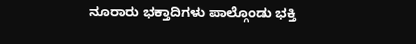ನೂರಾರು ಭಕ್ತಾದಿಗಳು ಪಾಲ್ಗೊಂಡು ಭಕ್ತಿ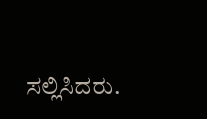ಸಲ್ಲಿಸಿದರು.